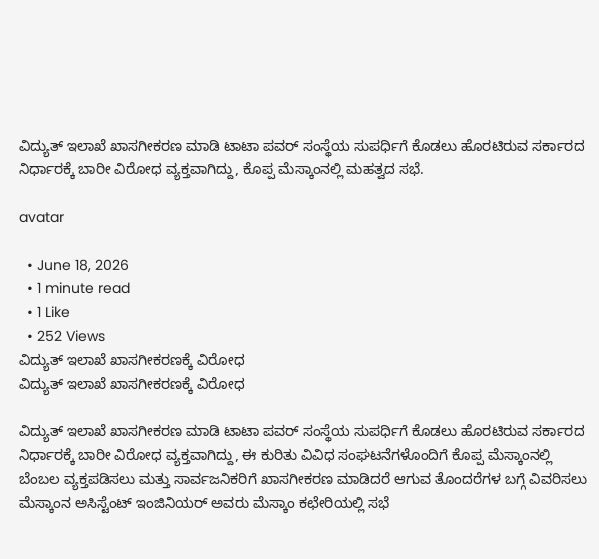ವಿದ್ಯುತ್ ಇಲಾಖೆ ಖಾಸಗೀಕರಣ ಮಾಡಿ ಟಾಟಾ ಪವರ್ ಸಂಸ್ಥೆಯ ಸುಪರ್ಧಿಗೆ ಕೊಡಲು ಹೊರಟಿರುವ ಸರ್ಕಾರದ ನಿರ್ಧಾರಕ್ಕೆ ಬಾರೀ ವಿರೋಧ ವ್ಯಕ್ತವಾಗಿದ್ದು, ಕೊಪ್ಪ ಮೆಸ್ಕಾಂನಲ್ಲಿ ಮಹತ್ವದ ಸಭೆ.

avatar

  • June 18, 2026
  • 1 minute read
  • 1 Like
  • 252 Views
ವಿದ್ಯುತ್ ಇಲಾಖೆ ಖಾಸಗೀಕರಣಕ್ಕೆ ವಿರೋಧ
ವಿದ್ಯುತ್ ಇಲಾಖೆ ಖಾಸಗೀಕರಣಕ್ಕೆ ವಿರೋಧ

ವಿದ್ಯುತ್ ಇಲಾಖೆ ಖಾಸಗೀಕರಣ ಮಾಡಿ ಟಾಟಾ ಪವರ್ ಸಂಸ್ಥೆಯ ಸುಪರ್ಧಿಗೆ ಕೊಡಲು ಹೊರಟಿರುವ ಸರ್ಕಾರದ ನಿರ್ಧಾರಕ್ಕೆ ಬಾರೀ ವಿರೋಧ ವ್ಯಕ್ತವಾಗಿದ್ದು, ಈ ಕುರಿತು ವಿವಿಧ ಸಂಘಟನೆಗಳೊಂದಿಗೆ ಕೊಪ್ಪ ಮೆಸ್ಕಾಂನಲ್ಲಿ ಬೆಂಬಲ ವ್ಯಕ್ತಪಡಿಸಲು ಮತ್ತು ಸಾರ್ವಜನಿಕರಿಗೆ ಖಾಸಗೀಕರಣ ಮಾಡಿದರೆ ಆಗುವ ತೊಂದರೆಗಳ ಬಗ್ಗೆ ವಿವರಿಸಲು ಮೆಸ್ಕಾಂನ ಅಸಿಸ್ಟೆಂಟ್ ಇಂಜಿನಿಯರ್ ಅವರು ಮೆಸ್ಕಾಂ ಕಛೇರಿಯಲ್ಲಿ ಸಭೆ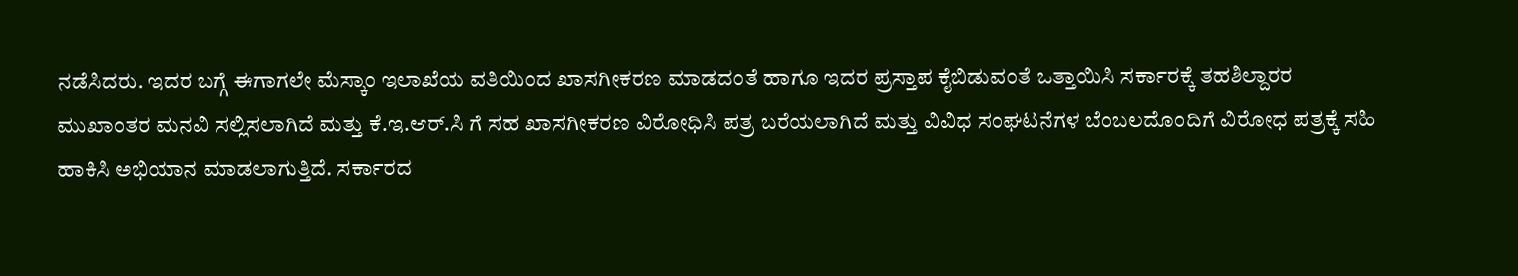ನಡೆಸಿದರು. ಇದರ ಬಗ್ಗೆ ಈಗಾಗಲೇ ಮೆಸ್ಕಾಂ ಇಲಾಖೆಯ ವತಿಯಿಂದ ಖಾಸಗೀಕರಣ ಮಾಡದಂತೆ ಹಾಗೂ ಇದರ ಪ್ರಸ್ತಾಪ ಕೈಬಿಡುವಂತೆ ಒತ್ತಾಯಿಸಿ ಸರ್ಕಾರಕ್ಕೆ ತಹಶಿಲ್ದಾರರ ಮುಖಾಂತರ ಮನವಿ ಸಲ್ಲಿಸಲಾಗಿದೆ ಮತ್ತು ಕೆ.ಇ.ಆರ್.ಸಿ ಗೆ ಸಹ ಖಾಸಗೀಕರಣ ವಿರೋಧಿಸಿ ಪತ್ರ ಬರೆಯಲಾಗಿದೆ ಮತ್ತು ವಿವಿಧ ಸಂಘಟನೆಗಳ ಬೆಂಬಲದೊಂದಿಗೆ ವಿರೋಧ ಪತ್ರಕ್ಕೆ ಸಹಿ ಹಾಕಿಸಿ ಅಭಿಯಾನ ಮಾಡಲಾಗುತ್ತಿದೆ. ಸರ್ಕಾರದ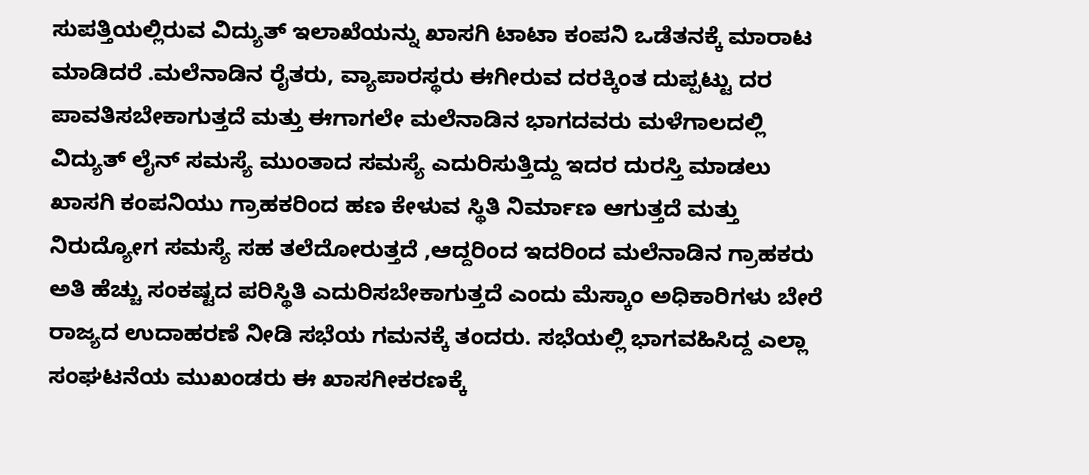ಸುಪತ್ತಿಯಲ್ಲಿರುವ ವಿದ್ಯುತ್ ಇಲಾಖೆಯನ್ನು ಖಾಸಗಿ ಟಾಟಾ ಕಂಪನಿ ಒಡೆತನಕ್ಕೆ ಮಾರಾಟ ಮಾಡಿದರೆ .ಮಲೆನಾಡಿನ ರೈತರು, ವ್ಯಾಪಾರಸ್ಥರು ಈಗೀರುವ ದರಕ್ಕಿಂತ ದುಪ್ಪಟ್ಟು ದರ ಪಾವತಿಸಬೇಕಾಗುತ್ತದೆ ಮತ್ತು ಈಗಾಗಲೇ ಮಲೆನಾಡಿನ ಭಾಗದವರು ಮಳೆಗಾಲದಲ್ಲಿ ವಿದ್ಯುತ್ ಲೈನ್ ಸಮಸ್ಯೆ ಮುಂತಾದ ಸಮಸ್ಯೆ ಎದುರಿಸುತ್ತಿದ್ದು ಇದರ ದುರಸ್ತಿ ಮಾಡಲು ಖಾಸಗಿ ಕಂಪನಿಯು ಗ್ರಾಹಕರಿಂದ ಹಣ ಕೇಳುವ ಸ್ಥಿತಿ ನಿರ್ಮಾಣ ಆಗುತ್ತದೆ ಮತ್ತು ನಿರುದ್ಯೋಗ ಸಮಸ್ಯೆ ಸಹ ತಲೆದೋರುತ್ತದೆ ,ಆದ್ದರಿಂದ ಇದರಿಂದ ಮಲೆನಾಡಿನ ಗ್ರಾಹಕರು ಅತಿ ಹೆಚ್ಚು ಸಂಕಷ್ಟದ ಪರಿಸ್ಥಿತಿ ಎದುರಿಸಬೇಕಾಗುತ್ತದೆ ಎಂದು ಮೆಸ್ಕಾಂ ಅಧಿಕಾರಿಗಳು ಬೇರೆ ರಾಜ್ಯದ ಉದಾಹರಣೆ ನೀಡಿ ಸಭೆಯ ಗಮನಕ್ಕೆ ತಂದರು. ಸಭೆಯಲ್ಲಿ ಭಾಗವಹಿಸಿದ್ದ ಎಲ್ಲಾ ಸಂಘಟನೆಯ ಮುಖಂಡರು ಈ ಖಾಸಗೀಕರಣಕ್ಕೆ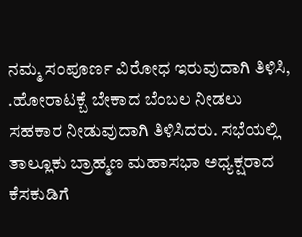ನಮ್ಮ ಸಂಪೂರ್ಣ ವಿರೋಧ ಇರುವುದಾಗಿ ತಿಳಿಸಿ, .ಹೋರಾಟಕ್ಬೆ ಬೇಕಾದ ಬೆಂಬಲ ನೀಡಲು ಸಹಕಾರ ನೀಡುವುದಾಗಿ ತಿಳಿಸಿದರು. ಸಭೆಯಲ್ಲಿ ತಾಲ್ಲೂಕು ಬ್ರಾಹ್ಮಣ ಮಹಾಸಭಾ ಅಧ್ಯಕ್ಷರಾದ ಕೆಸಕುಡಿಗೆ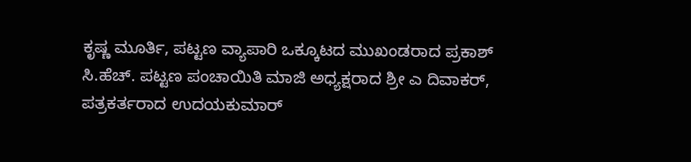ಕೃಷ್ಣ ಮೂರ್ತಿ, ಪಟ್ಟಣ ವ್ಯಾಪಾರಿ ಒಕ್ಕೂಟದ ಮುಖಂಡರಾದ ಪ್ರಕಾಶ್ ಸಿ.ಹೆಚ್. ಪಟ್ಟಣ ಪಂಚಾಯಿತಿ ಮಾಜಿ ಅಧ್ಯಕ್ಷರಾದ ಶ್ರೀ ಎ ದಿವಾಕರ್, ಪತ್ರಕರ್ತರಾದ ಉದಯಕುಮಾರ್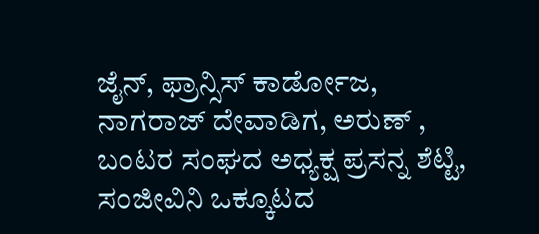ಜೈನ್, ಫ್ರಾನ್ಸಿಸ್ ಕಾರ್ಡೋಜ, ನಾಗರಾಜ್ ದೇವಾಡಿಗ, ಅರುಣ್ , ಬಂಟರ ಸಂಘದ ಅಧ್ಯಕ್ಷ ಪ್ರಸನ್ನ ಶೆಟ್ಟಿ, ಸಂಜೀವಿನಿ ಒಕ್ಕೂಟದ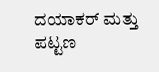ದಯಾಕರ್ ಮತ್ತು ಪಟ್ಟಣ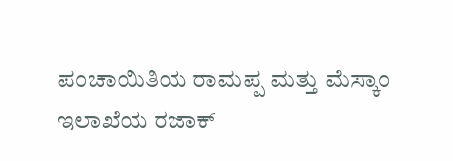ಪಂಚಾಯಿತಿಯ ರಾಮಪ್ಪ ಮತ್ತು ಮೆಸ್ಕಾಂ ಇಲಾಖೆಯ ರಜಾಕ್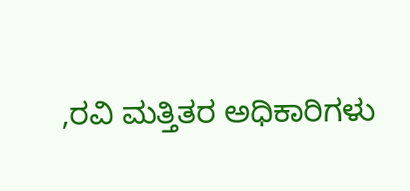,ರವಿ ಮತ್ತಿತರ ಅಧಿಕಾರಿಗಳು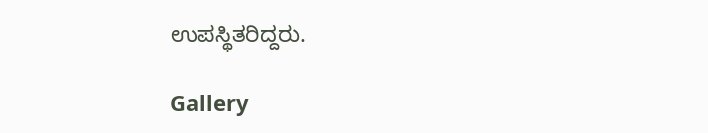ಉಪಸ್ಥಿತರಿದ್ದರು.

Gallery